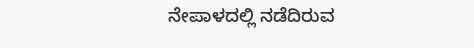ನೇಪಾಳದಲ್ಲಿ ನಡೆದಿರುವ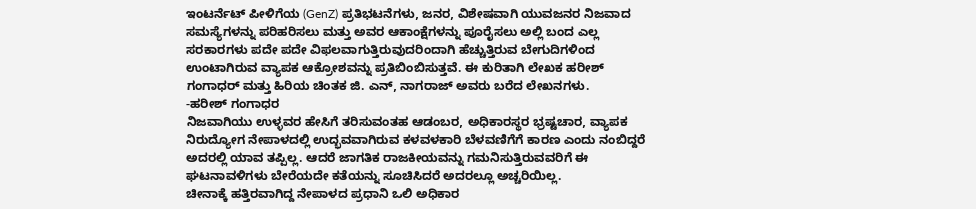ಇಂಟರ್ನೆಟ್ ಪೀಳಿಗೆಯ (GenZ) ಪ್ರತಿಭಟನೆಗಳು, ಜನರ, ವಿಶೇಷವಾಗಿ ಯುವಜನರ ನಿಜವಾದ ಸಮಸ್ಯೆಗಳನ್ನು ಪರಿಹರಿಸಲು ಮತ್ತು ಅವರ ಆಕಾಂಕ್ಷೆಗಳನ್ನು ಪೂರೈಸಲು ಅಲ್ಲಿ ಬಂದ ಎಲ್ಲ ಸರಕಾರಗಳು ಪದೇ ಪದೇ ವಿಫಲವಾಗುತ್ತಿರುವುದರಿಂದಾಗಿ ಹೆಚ್ಚುತ್ತಿರುವ ಬೇಗುದಿಗಳಿಂದ ಉಂಟಾಗಿರುವ ವ್ಯಾಪಕ ಆಕ್ರೋಶವನ್ನು ಪ್ರತಿಬಿಂಬಿಸುತ್ತವೆ. ಈ ಕುರಿತಾಗಿ ಲೇಖಕ ಹರೀಶ್ ಗಂಗಾಧರ್ ಮತ್ತು ಹಿರಿಯ ಚಿಂತಕ ಜಿ. ಎನ್, ನಾಗರಾಜ್ ಅವರು ಬರೆದ ಲೇಖನಗಳು.
-ಹರೀಶ್ ಗಂಗಾಧರ
ನಿಜವಾಗಿಯು ಉಳ್ಳವರ ಹೇಸಿಗೆ ತರಿಸುವಂತಹ ಆಡಂಬರ, ಅಧಿಕಾರಸ್ಥರ ಭ್ರಷ್ಟಚಾರ, ವ್ಯಾಪಕ ನಿರುದ್ಯೋಗ ನೇಪಾಳದಲ್ಲಿ ಉದ್ಭವವಾಗಿರುವ ಕಳವಳಕಾರಿ ಬೆಳವಣಿಗೆಗೆ ಕಾರಣ ಎಂದು ನಂಬಿದ್ದರೆ ಅದರಲ್ಲಿ ಯಾವ ತಪ್ಪಿಲ್ಲ. ಆದರೆ ಜಾಗತಿಕ ರಾಜಕೀಯವನ್ನು ಗಮನಿಸುತ್ತಿರುವವರಿಗೆ ಈ ಘಟನಾವಳಿಗಳು ಬೇರೆಯದೇ ಕತೆಯನ್ನು ಸೂಚಿಸಿದರೆ ಅದರಲ್ಲೂ ಅಚ್ಚರಿಯಿಲ್ಲ.
ಚೀನಾಕ್ಕೆ ಹತ್ತಿರವಾಗಿದ್ದ ನೇಪಾಳದ ಪ್ರಧಾನಿ ಒಲಿ ಅಧಿಕಾರ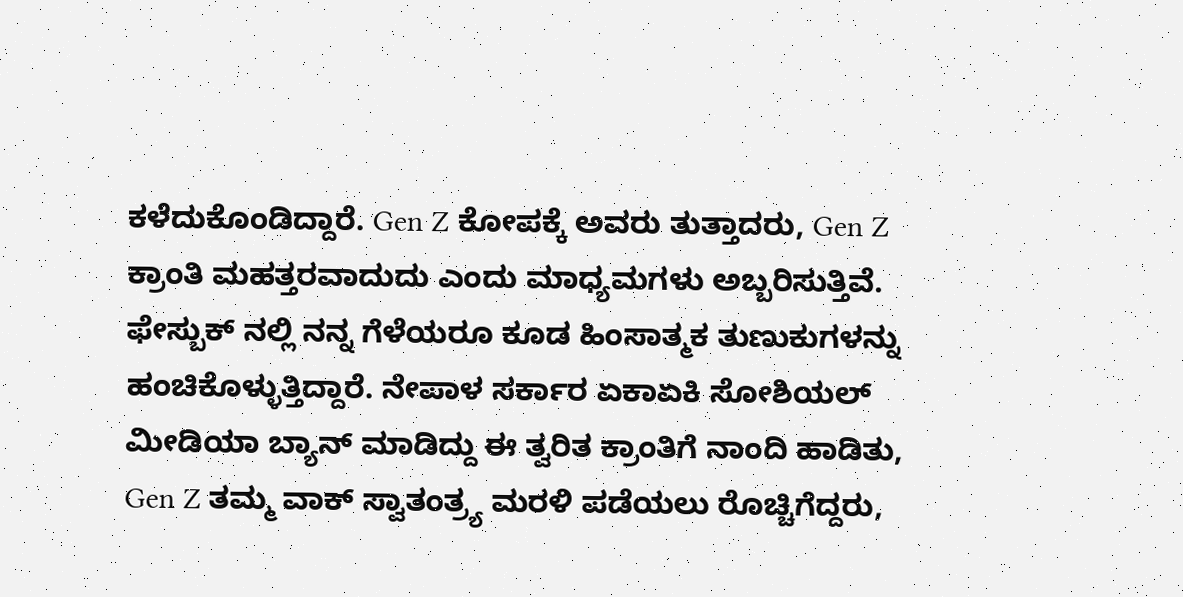ಕಳೆದುಕೊಂಡಿದ್ದಾರೆ. Gen Z ಕೋಪಕ್ಕೆ ಅವರು ತುತ್ತಾದರು, Gen Z ಕ್ರಾಂತಿ ಮಹತ್ತರವಾದುದು ಎಂದು ಮಾಧ್ಯಮಗಳು ಅಬ್ಬರಿಸುತ್ತಿವೆ. ಫೇಸ್ಬುಕ್ ನಲ್ಲಿ ನನ್ನ ಗೆಳೆಯರೂ ಕೂಡ ಹಿಂಸಾತ್ಮಕ ತುಣುಕುಗಳನ್ನು ಹಂಚಿಕೊಳ್ಳುತ್ತಿದ್ದಾರೆ. ನೇಪಾಳ ಸರ್ಕಾರ ಏಕಾಏಕಿ ಸೋಶಿಯಲ್ ಮೀಡಿಯಾ ಬ್ಯಾನ್ ಮಾಡಿದ್ದು ಈ ತ್ವರಿತ ಕ್ರಾಂತಿಗೆ ನಾಂದಿ ಹಾಡಿತು, Gen Z ತಮ್ಮ ವಾಕ್ ಸ್ವಾತಂತ್ರ್ಯ ಮರಳಿ ಪಡೆಯಲು ರೊಚ್ಚಿಗೆದ್ದರು,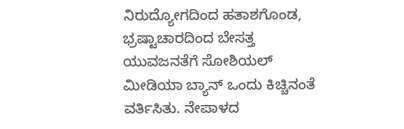ನಿರುದ್ಯೋಗದಿಂದ ಹತಾಶಗೊಂಡ, ಭ್ರಷ್ಟಾಚಾರದಿಂದ ಬೇಸತ್ತ ಯುವಜನತೆಗೆ ಸೋಶಿಯಲ್ ಮೀಡಿಯಾ ಬ್ಯಾನ್ ಒಂದು ಕಿಚ್ಚಿನಂತೆ ವರ್ತಿಸಿತು. ನೇಪಾಳದ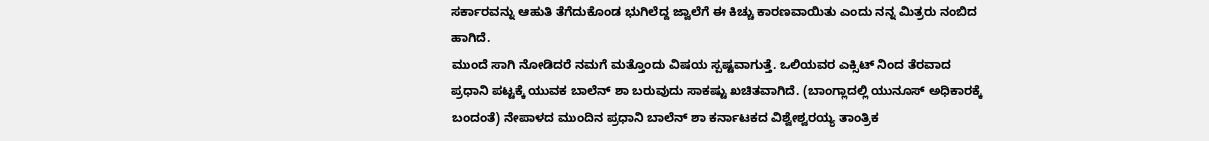ಸರ್ಕಾರವನ್ನು ಆಹುತಿ ತೆಗೆದುಕೊಂಡ ಭುಗಿಲೆದ್ದ ಜ್ವಾಲೆಗೆ ಈ ಕಿಚ್ಚು ಕಾರಣವಾಯಿತು ಎಂದು ನನ್ನ ಮಿತ್ರರು ನಂಬಿದ ಹಾಗಿದೆ.
ಮುಂದೆ ಸಾಗಿ ನೋಡಿದರೆ ನಮಗೆ ಮತ್ತೊಂದು ವಿಷಯ ಸ್ಪಷ್ಟವಾಗುತ್ತೆ. ಒಲಿಯವರ ಎಕ್ಸಿಟ್ ನಿಂದ ತೆರವಾದ ಪ್ರಧಾನಿ ಪಟ್ಟಕ್ಕೆ ಯುವಕ ಬಾಲೆನ್ ಶಾ ಬರುವುದು ಸಾಕಷ್ಟು ಖಚಿತವಾಗಿದೆ. (ಬಾಂಗ್ಲಾದಲ್ಲಿ ಯುನೂಸ್ ಅಧಿಕಾರಕ್ಕೆ ಬಂದಂತೆ) ನೇಪಾಳದ ಮುಂದಿನ ಪ್ರಧಾನಿ ಬಾಲೆನ್ ಶಾ ಕರ್ನಾಟಕದ ವಿಶ್ವೇಶ್ವರಯ್ಯ ತಾಂತ್ರಿಕ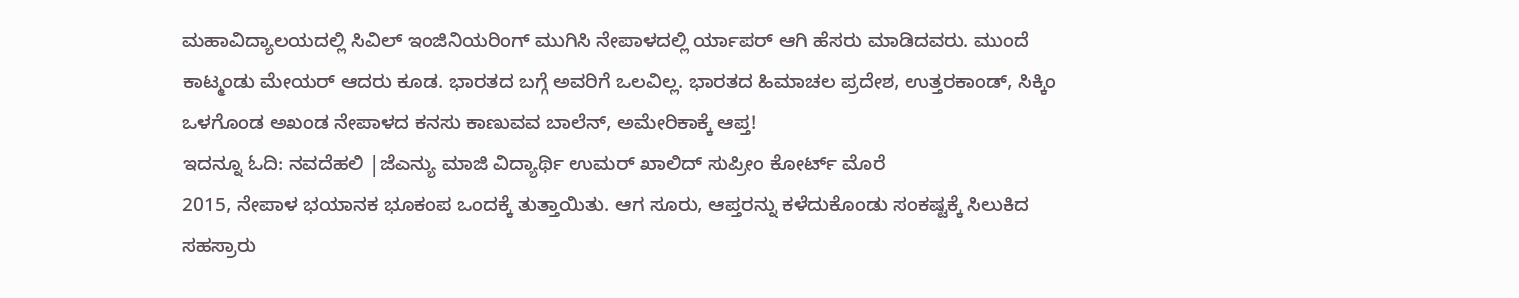ಮಹಾವಿದ್ಯಾಲಯದಲ್ಲಿ ಸಿವಿಲ್ ಇಂಜಿನಿಯರಿಂಗ್ ಮುಗಿಸಿ ನೇಪಾಳದಲ್ಲಿ ರ್ಯಾಪರ್ ಆಗಿ ಹೆಸರು ಮಾಡಿದವರು. ಮುಂದೆ ಕಾಟ್ಮಂಡು ಮೇಯರ್ ಆದರು ಕೂಡ. ಭಾರತದ ಬಗ್ಗೆ ಅವರಿಗೆ ಒಲವಿಲ್ಲ. ಭಾರತದ ಹಿಮಾಚಲ ಪ್ರದೇಶ, ಉತ್ತರಕಾಂಡ್, ಸಿಕ್ಕಿಂ ಒಳಗೊಂಡ ಅಖಂಡ ನೇಪಾಳದ ಕನಸು ಕಾಣುವವ ಬಾಲೆನ್, ಅಮೇರಿಕಾಕ್ಕೆ ಆಪ್ತ!
ಇದನ್ನೂ ಓದಿ: ನವದೆಹಲಿ |ಜೆಎನ್ಯು ಮಾಜಿ ವಿದ್ಯಾರ್ಥಿ ಉಮರ್ ಖಾಲಿದ್ ಸುಪ್ರೀಂ ಕೋರ್ಟ್ ಮೊರೆ
2015, ನೇಪಾಳ ಭಯಾನಕ ಭೂಕಂಪ ಒಂದಕ್ಕೆ ತುತ್ತಾಯಿತು. ಆಗ ಸೂರು, ಆಪ್ತರನ್ನು ಕಳೆದುಕೊಂಡು ಸಂಕಷ್ಟಕ್ಕೆ ಸಿಲುಕಿದ ಸಹಸ್ರಾರು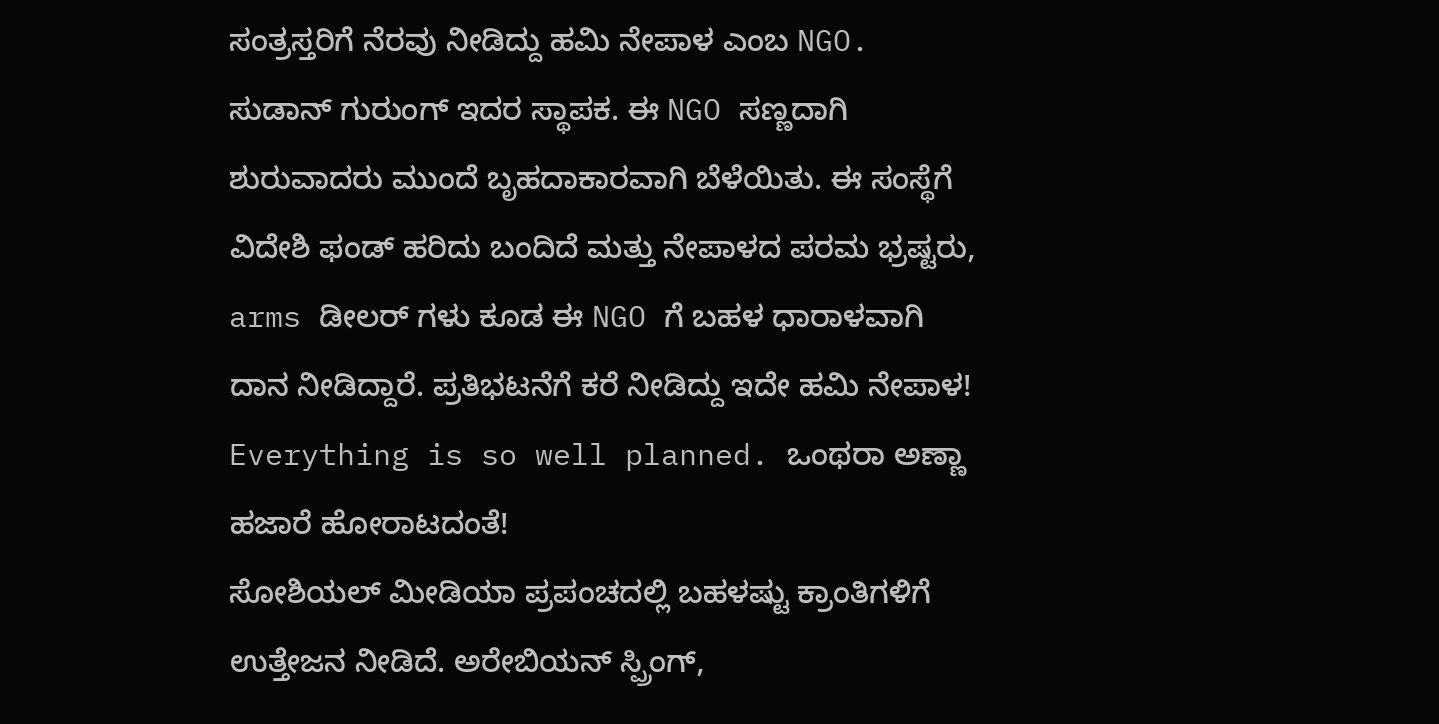ಸಂತ್ರಸ್ತರಿಗೆ ನೆರವು ನೀಡಿದ್ದು ಹಮಿ ನೇಪಾಳ ಎಂಬ NGO. ಸುಡಾನ್ ಗುರುಂಗ್ ಇದರ ಸ್ಥಾಪಕ. ಈ NGO ಸಣ್ಣದಾಗಿ ಶುರುವಾದರು ಮುಂದೆ ಬೃಹದಾಕಾರವಾಗಿ ಬೆಳೆಯಿತು. ಈ ಸಂಸ್ಥೆಗೆ ವಿದೇಶಿ ಫಂಡ್ ಹರಿದು ಬಂದಿದೆ ಮತ್ತು ನೇಪಾಳದ ಪರಮ ಭ್ರಷ್ಟರು, arms ಡೀಲರ್ ಗಳು ಕೂಡ ಈ NGO ಗೆ ಬಹಳ ಧಾರಾಳವಾಗಿ ದಾನ ನೀಡಿದ್ದಾರೆ. ಪ್ರತಿಭಟನೆಗೆ ಕರೆ ನೀಡಿದ್ದು ಇದೇ ಹಮಿ ನೇಪಾಳ! Everything is so well planned. ಒಂಥರಾ ಅಣ್ಣಾ ಹಜಾರೆ ಹೋರಾಟದಂತೆ!
ಸೋಶಿಯಲ್ ಮೀಡಿಯಾ ಪ್ರಪಂಚದಲ್ಲಿ ಬಹಳಷ್ಟು ಕ್ರಾಂತಿಗಳಿಗೆ ಉತ್ತೇಜನ ನೀಡಿದೆ. ಅರೇಬಿಯನ್ ಸ್ಪ್ರಿಂಗ್,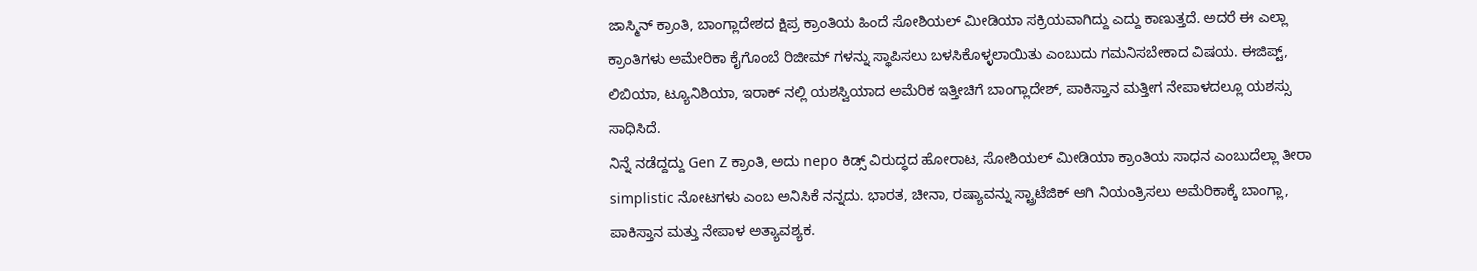ಜಾಸ್ಮಿನ್ ಕ್ರಾಂತಿ, ಬಾಂಗ್ಲಾದೇಶದ ಕ್ಷಿಪ್ರ ಕ್ರಾಂತಿಯ ಹಿಂದೆ ಸೋಶಿಯಲ್ ಮೀಡಿಯಾ ಸಕ್ರಿಯವಾಗಿದ್ದು ಎದ್ದು ಕಾಣುತ್ತದೆ. ಅದರೆ ಈ ಎಲ್ಲಾ ಕ್ರಾಂತಿಗಳು ಅಮೇರಿಕಾ ಕೈಗೊಂಬೆ ರಿಜೀಮ್ ಗಳನ್ನು ಸ್ಥಾಪಿಸಲು ಬಳಸಿಕೊಳ್ಳಲಾಯಿತು ಎಂಬುದು ಗಮನಿಸಬೇಕಾದ ವಿಷಯ. ಈಜಿಪ್ಟ್, ಲಿಬಿಯಾ, ಟ್ಯೂನಿಶಿಯಾ, ಇರಾಕ್ ನಲ್ಲಿ ಯಶಸ್ವಿಯಾದ ಅಮೆರಿಕ ಇತ್ತೀಚಿಗೆ ಬಾಂಗ್ಲಾದೇಶ್, ಪಾಕಿಸ್ತಾನ ಮತ್ತೀಗ ನೇಪಾಳದಲ್ಲೂ ಯಶಸ್ಸು ಸಾಧಿಸಿದೆ.
ನಿನ್ನೆ ನಡೆದ್ದದ್ದು Gen Z ಕ್ರಾಂತಿ, ಅದು nepo ಕಿಡ್ಸ್ ವಿರುದ್ಧದ ಹೋರಾಟ, ಸೋಶಿಯಲ್ ಮೀಡಿಯಾ ಕ್ರಾಂತಿಯ ಸಾಧನ ಎಂಬುದೆಲ್ಲಾ ತೀರಾ simplistic ನೋಟಗಳು ಎಂಬ ಅನಿಸಿಕೆ ನನ್ನದು. ಭಾರತ, ಚೀನಾ, ರಷ್ಯಾವನ್ನು ಸ್ಟ್ರಾಟೆಜಿಕ್ ಆಗಿ ನಿಯಂತ್ರಿಸಲು ಅಮೆರಿಕಾಕ್ಕೆ ಬಾಂಗ್ಲಾ, ಪಾಕಿಸ್ತಾನ ಮತ್ತು ನೇಪಾಳ ಅತ್ಯಾವಶ್ಯಕ.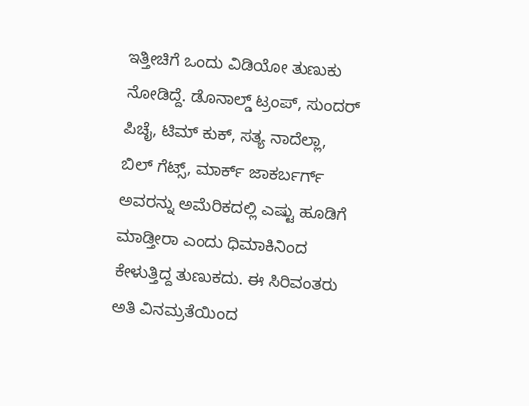ಇತ್ತೀಚಿಗೆ ಒಂದು ವಿಡಿಯೋ ತುಣುಕು ನೋಡಿದ್ದೆ. ಡೊನಾಲ್ಡ್ ಟ್ರಂಪ್, ಸುಂದರ್ ಪಿಚೈ, ಟಿಮ್ ಕುಕ್, ಸತ್ಯ ನಾದೆಲ್ಲಾ, ಬಿಲ್ ಗೆಟ್ಸ್, ಮಾರ್ಕ್ ಜಾಕರ್ಬರ್ಗ್ ಅವರನ್ನು ಅಮೆರಿಕದಲ್ಲಿ ಎಷ್ಟು ಹೂಡಿಗೆ ಮಾಡ್ತೀರಾ ಎಂದು ಧಿಮಾಕಿನಿಂದ ಕೇಳುತ್ತಿದ್ದ ತುಣುಕದು. ಈ ಸಿರಿವಂತರು ಅತಿ ವಿನಮ್ರತೆಯಿಂದ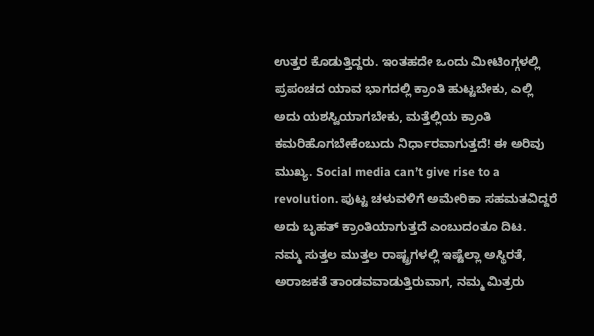ಉತ್ತರ ಕೊಡುತ್ತಿದ್ದರು. ಇಂತಹದೇ ಒಂದು ಮೀಟಿಂಗ್ಗಳಲ್ಲಿ ಪ್ರಪಂಚದ ಯಾವ ಭಾಗದಲ್ಲಿ ಕ್ರಾಂತಿ ಹುಟ್ಟಬೇಕು, ಎಲ್ಲಿ ಅದು ಯಶಸ್ವಿಯಾಗಬೇಕು, ಮತ್ತೆಲ್ಲಿಯ ಕ್ರಾಂತಿ ಕಮರಿಹೊಗಬೇಕೆಂಬುದು ನಿರ್ಧಾರವಾಗುತ್ತದೆ! ಈ ಅರಿವು ಮುಖ್ಯ. Social media can’t give rise to a revolution. ಪುಟ್ಟ ಚಳುವಳಿಗೆ ಅಮೇರಿಕಾ ಸಹಮತವಿದ್ದರೆ ಅದು ಬೃಹತ್ ಕ್ರಾಂತಿಯಾಗುತ್ತದೆ ಎಂಬುದಂತೂ ದಿಟ.
ನಮ್ಮ ಸುತ್ತಲ ಮುತ್ತಲ ರಾಷ್ಟ್ರಗಳಲ್ಲಿ ಇಷ್ಟೆಲ್ಲಾ ಅಸ್ಥಿರತೆ, ಅರಾಜಕತೆ ತಾಂಡವವಾಡುತ್ತಿರುವಾಗ, ನಮ್ಮ ಮಿತ್ರರು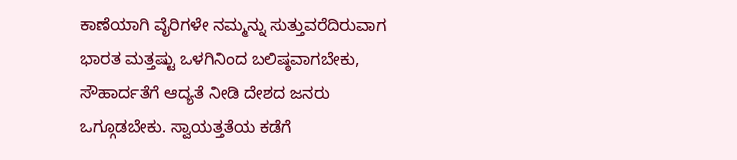ಕಾಣೆಯಾಗಿ ವೈರಿಗಳೇ ನಮ್ಮನ್ನು ಸುತ್ತುವರೆದಿರುವಾಗ ಭಾರತ ಮತ್ತಷ್ಟು ಒಳಗಿನಿಂದ ಬಲಿಷ್ಠವಾಗಬೇಕು, ಸೌಹಾರ್ದತೆಗೆ ಆದ್ಯತೆ ನೀಡಿ ದೇಶದ ಜನರು ಒಗ್ಗೂಡಬೇಕು. ಸ್ವಾಯತ್ತತೆಯ ಕಡೆಗೆ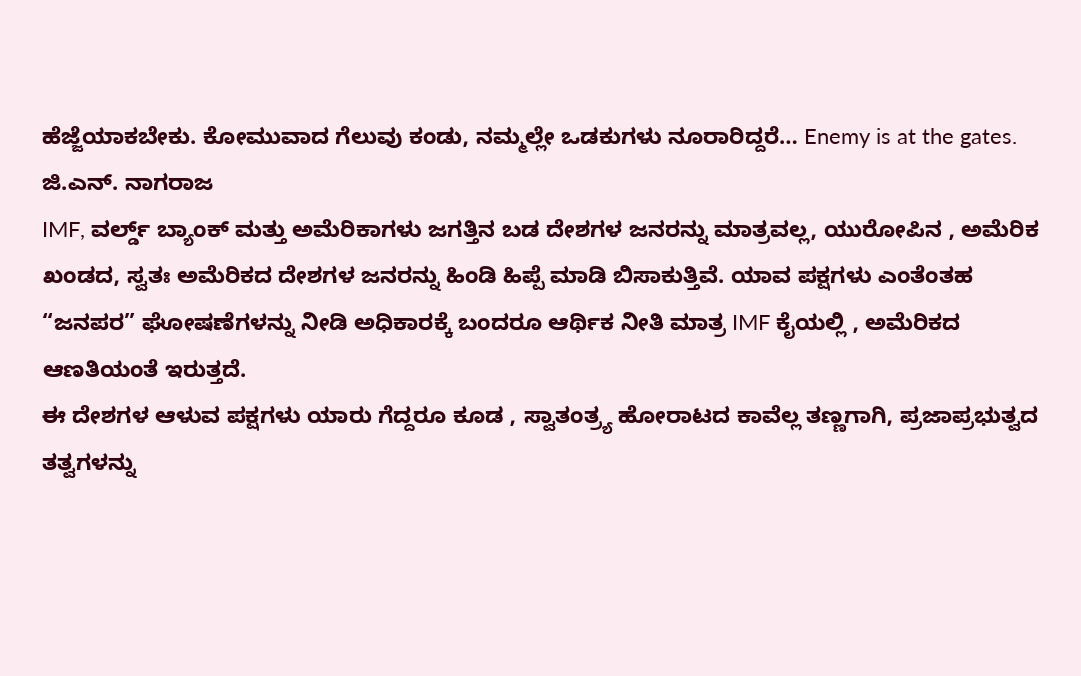ಹೆಜ್ಜೆಯಾಕಬೇಕು. ಕೋಮುವಾದ ಗೆಲುವು ಕಂಡು, ನಮ್ಮಲ್ಲೇ ಒಡಕುಗಳು ನೂರಾರಿದ್ದರೆ… Enemy is at the gates.
ಜಿ.ಎನ್. ನಾಗರಾಜ
IMF, ವರ್ಲ್ಡ್ ಬ್ಯಾಂಕ್ ಮತ್ತು ಅಮೆರಿಕಾಗಳು ಜಗತ್ತಿನ ಬಡ ದೇಶಗಳ ಜನರನ್ನು ಮಾತ್ರವಲ್ಲ, ಯುರೋಪಿನ , ಅಮೆರಿಕ ಖಂಡದ, ಸ್ವತಃ ಅಮೆರಿಕದ ದೇಶಗಳ ಜನರನ್ನು ಹಿಂಡಿ ಹಿಪ್ಪೆ ಮಾಡಿ ಬಿಸಾಕುತ್ತಿವೆ. ಯಾವ ಪಕ್ಷಗಳು ಎಂತೆಂತಹ “ಜನಪರ” ಘೋಷಣೆಗಳನ್ನು ನೀಡಿ ಅಧಿಕಾರಕ್ಕೆ ಬಂದರೂ ಆರ್ಥಿಕ ನೀತಿ ಮಾತ್ರ IMF ಕೈಯಲ್ಲಿ , ಅಮೆರಿಕದ ಆಣತಿಯಂತೆ ಇರುತ್ತದೆ.
ಈ ದೇಶಗಳ ಆಳುವ ಪಕ್ಷಗಳು ಯಾರು ಗೆದ್ದರೂ ಕೂಡ , ಸ್ವಾತಂತ್ರ್ಯ ಹೋರಾಟದ ಕಾವೆಲ್ಲ ತಣ್ಣಗಾಗಿ, ಪ್ರಜಾಪ್ರಭುತ್ವದ ತತ್ವಗಳನ್ನು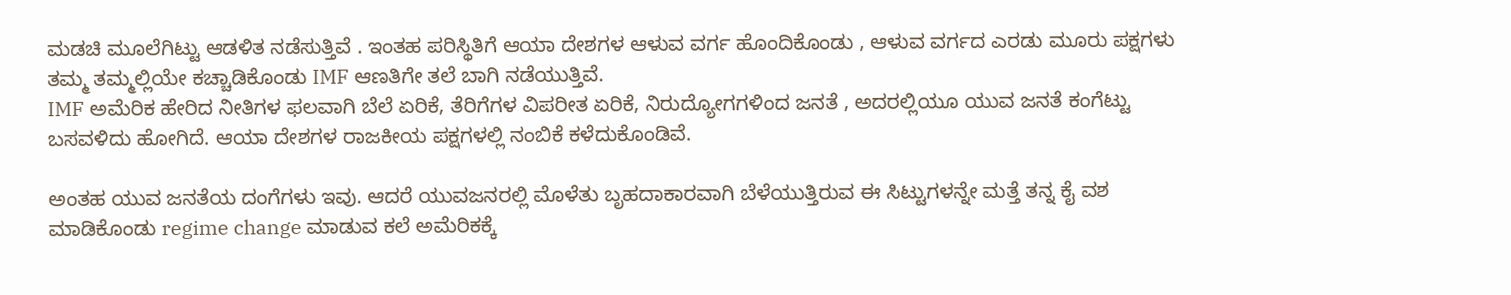ಮಡಚಿ ಮೂಲೆಗಿಟ್ಟು ಆಡಳಿತ ನಡೆಸುತ್ತಿವೆ . ಇಂತಹ ಪರಿಸ್ಥಿತಿಗೆ ಆಯಾ ದೇಶಗಳ ಆಳುವ ವರ್ಗ ಹೊಂದಿಕೊಂಡು , ಆಳುವ ವರ್ಗದ ಎರಡು ಮೂರು ಪಕ್ಷಗಳು ತಮ್ಮ ತಮ್ಮಲ್ಲಿಯೇ ಕಚ್ಚಾಡಿಕೊಂಡು IMF ಆಣತಿಗೇ ತಲೆ ಬಾಗಿ ನಡೆಯುತ್ತಿವೆ.
IMF ಅಮೆರಿಕ ಹೇರಿದ ನೀತಿಗಳ ಫಲವಾಗಿ ಬೆಲೆ ಏರಿಕೆ, ತೆರಿಗೆಗಳ ವಿಪರೀತ ಏರಿಕೆ, ನಿರುದ್ಯೋಗಗಳಿಂದ ಜನತೆ , ಅದರಲ್ಲಿಯೂ ಯುವ ಜನತೆ ಕಂಗೆಟ್ಟು ಬಸವಳಿದು ಹೋಗಿದೆ. ಆಯಾ ದೇಶಗಳ ರಾಜಕೀಯ ಪಕ್ಷಗಳಲ್ಲಿ ನಂಬಿಕೆ ಕಳೆದುಕೊಂಡಿವೆ.

ಅಂತಹ ಯುವ ಜನತೆಯ ದಂಗೆಗಳು ಇವು. ಆದರೆ ಯುವಜನರಲ್ಲಿ ಮೊಳೆತು ಬೃಹದಾಕಾರವಾಗಿ ಬೆಳೆಯುತ್ತಿರುವ ಈ ಸಿಟ್ಟುಗಳನ್ನೇ ಮತ್ತೆ ತನ್ನ ಕೈ ವಶ ಮಾಡಿಕೊಂಡು regime change ಮಾಡುವ ಕಲೆ ಅಮೆರಿಕಕ್ಕೆ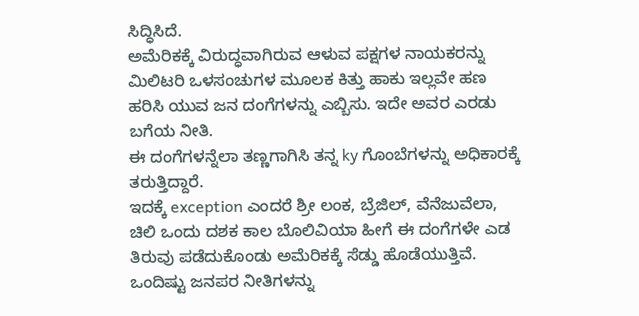ಸಿದ್ಧಿಸಿದೆ.
ಅಮೆರಿಕಕ್ಕೆ ವಿರುದ್ಧವಾಗಿರುವ ಆಳುವ ಪಕ್ಷಗಳ ನಾಯಕರನ್ನು ಮಿಲಿಟರಿ ಒಳಸಂಚುಗಳ ಮೂಲಕ ಕಿತ್ತು ಹಾಕು ಇಲ್ಲವೇ ಹಣ ಹರಿಸಿ ಯುವ ಜನ ದಂಗೆಗಳನ್ನು ಎಬ್ಬಿಸು. ಇದೇ ಅವರ ಎರಡು ಬಗೆಯ ನೀತಿ.
ಈ ದಂಗೆಗಳನ್ನೆಲಾ ತಣ್ಣಗಾಗಿಸಿ ತನ್ನ ky ಗೊಂಬೆಗಳನ್ನು ಅಧಿಕಾರಕ್ಕೆ ತರುತ್ತಿದ್ದಾರೆ.
ಇದಕ್ಕೆ exception ಎಂದರೆ ಶ್ರೀ ಲಂಕ, ಬ್ರೆಜಿಲ್, ವೆನೆಜುವೆಲಾ, ಚಿಲಿ ಒಂದು ದಶಕ ಕಾಲ ಬೊಲಿವಿಯಾ ಹೀಗೆ ಈ ದಂಗೆಗಳೇ ಎಡ ತಿರುವು ಪಡೆದುಕೊಂಡು ಅಮೆರಿಕಕ್ಕೆ ಸೆಡ್ಡು ಹೊಡೆಯುತ್ತಿವೆ. ಒಂದಿಷ್ಟು ಜನಪರ ನೀತಿಗಳನ್ನು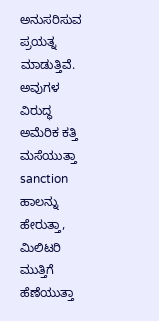ಅನುಸರಿಸುವ ಪ್ರಯತ್ನ ಮಾಡುತ್ತಿವೆ. ಅವುಗಳ ವಿರುದ್ಧ ಅಮೆರಿಕ ಕತ್ತಿ ಮಸೆಯುತ್ತಾ sanction ಹಾಲನ್ನು ಹೇರುತ್ತಾ, ಮಿಲಿಟರಿ ಮುತ್ತಿಗೆ ಹೆಣೆಯುತ್ತಾ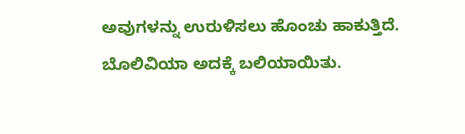ಅವುಗಳನ್ನು ಉರುಳಿಸಲು ಹೊಂಚು ಹಾಕುತ್ತಿದೆ. ಬೊಲಿವಿಯಾ ಅದಕ್ಕೆ ಬಲಿಯಾಯಿತು.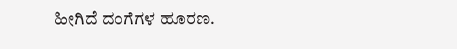ಹೀಗಿದೆ ದಂಗೆಗಳ ಹೂರಣ.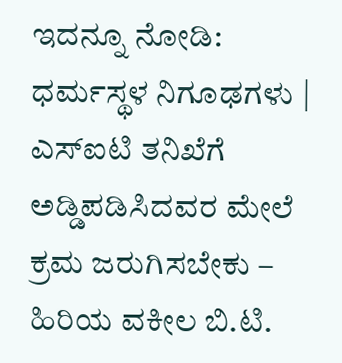ಇದನ್ನೂ ನೋಡಿ: ಧರ್ಮಸ್ಥಳ ನಿಗೂಢಗಳು | ಎಸ್ಐಟಿ ತನಿಖೆಗೆ ಅಡ್ಡಿಪಡಿಸಿದವರ ಮೇಲೆ ಕ್ರಮ ಜರುಗಿಸಬೇಕು – ಹಿರಿಯ ವಕೀಲ ಬಿ.ಟಿ.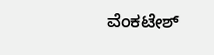ವೆಂಕಟೇಶ್